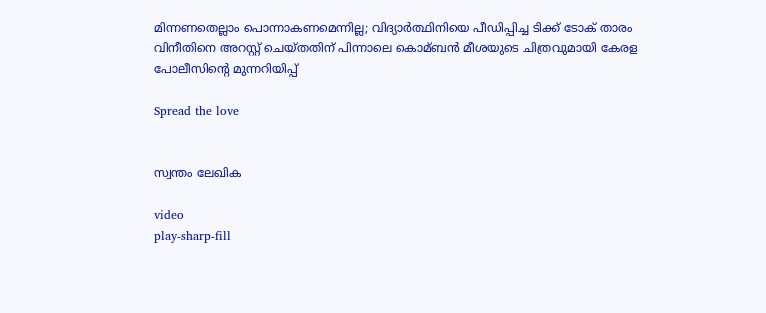മിന്നണതെല്ലാം പൊന്നാകണമെന്നില്ല; വിദ്യാര്‍ത്ഥിനിയെ പീഡിപ്പിച്ച ടിക്ക് ടോക് താരം വിനീതിനെ അറസ്റ്റ് ചെയ്തതിന് പിന്നാലെ കൊമ്ബന്‍ മീശയുടെ ചിത്രവുമായി കേരള പോലീസിന്റെ മുന്നറിയിപ്പ്

Spread the love


സ്വന്തം ലേഖിക

video
play-sharp-fill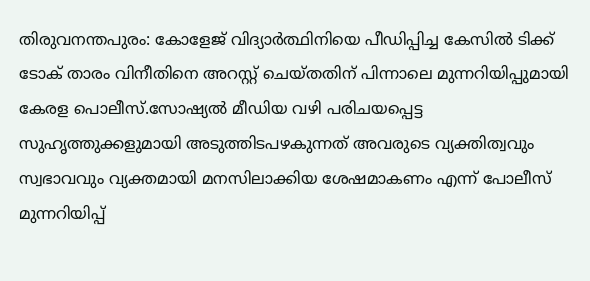തിരുവനന്തപുരം: കോളേജ് വിദ്യാര്‍ത്ഥിനിയെ പീഡിപ്പിച്ച കേസിൽ ടിക്ക് ടോക് താരം വിനീതിനെ അറസ്റ്റ് ചെയ്തതിന് പിന്നാലെ മുന്നറിയിപ്പുമായി കേരള പൊലീസ്.സോഷ്യല്‍ മീഡിയ വഴി പരിചയപ്പെട്ട സുഹൃത്തുക്കളുമായി അടുത്തിടപഴകുന്നത് അവരുടെ വ്യക്തിത്വവും സ്വഭാവവും വ്യക്തമായി മനസിലാക്കിയ ശേഷമാകണം എന്ന് പോലീസ് മുന്നറിയിപ്പ്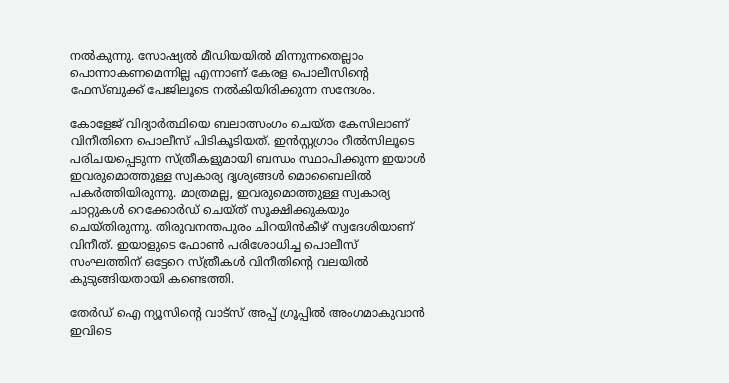നല്‍കുന്നു. സോഷ്യല്‍ മീഡിയയില്‍ മിന്നുന്നതെല്ലാം പൊന്നാകണമെന്നില്ല എന്നാണ് കേരള പൊലീസിന്റെ ഫേസ്ബുക്ക് പേജിലൂടെ നല്‍കിയിരിക്കുന്ന സന്ദേശം.

കോളേജ് വിദ്യാര്‍ത്ഥിയെ ബലാത്സംഗം ചെയ്ത കേസിലാണ് വിനീതിനെ പൊലീസ് പിടികൂടിയത്. ഇന്‍സ്റ്റഗ്രാം റീല്‍സിലൂടെ പരിചയപ്പെടുന്ന സ്ത്രീകളുമായി ബന്ധം സ്ഥാപിക്കുന്ന ഇയാള്‍ ഇവരുമൊത്തുള്ള സ്വകാര്യ ദൃശ്യങ്ങള്‍ മൊബൈലില്‍ പകര്‍ത്തിയിരുന്നു. മാത്രമല്ല, ഇവരുമൊത്തുള്ള സ്വകാര്യ ചാറ്റുകള്‍ റെക്കോര്‍ഡ് ചെയ്ത് സൂക്ഷിക്കുകയും ചെയ്തിരുന്നു. തിരുവനന്തപുരം ചിറയിന്‍കീഴ് സ്വദേശിയാണ് വിനീത്. ഇയാളുടെ ഫോണ്‍ പരിശോധിച്ച പൊലീസ് സംഘത്തിന് ഒട്ടേറെ സ്ത്രീകള്‍ വിനീതിന്റെ വലയില്‍ കുടുങ്ങിയതായി കണ്ടെത്തി.

തേർഡ് ഐ ന്യൂസിന്റെ വാട്സ് അപ്പ് ഗ്രൂപ്പിൽ അംഗമാകുവാൻ ഇവിടെ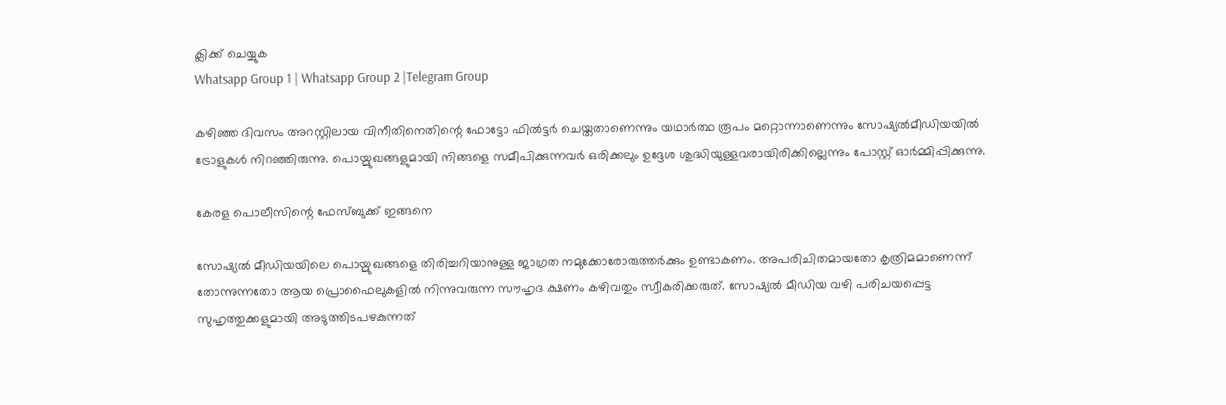ക്ലിക്ക് ചെയ്യുക
Whatsapp Group 1 | Whatsapp Group 2 |Telegram Group

കഴിഞ്ഞ ദിവസം അറസ്റ്റിലായ വിനീതിനെതിന്റെ ഫോട്ടോ ഫില്‍ട്ടര്‍ ചെയ്തതാണെന്നും യഥാര്‍ത്ഥ രൂപം മറ്റൊന്നാണെന്നും സോഷ്യല്‍മീഡിയയില്‍ ട്രോളുകള്‍ നിറഞ്ഞിരുന്നു. പൊയ്മുഖങ്ങളുമായി നിങ്ങളെ സമീപിക്കുന്നവര്‍ ഒരിക്കലും ഉദ്ദേശ ശുദ്ധിയുള്ളവരായിരിക്കില്ലെന്നും പോസ്റ്റ് ഓര്‍മ്മിപ്പിക്കുന്നു.

കേരള പൊലീസിന്റെ ഫേസ്ബുക്ക് ഇങ്ങനെ

സോഷ്യല്‍ മീഡിയയിലെ പൊയ്മുഖങ്ങളെ തിരിച്ചറിയാനുള്ള ജാഗ്രത നമുക്കോരോരുത്തര്‍ക്കും ഉണ്ടാകണം. അപരിചിതമായതോ കൃത്രിമമാണെന്ന് തോന്നുന്നതോ ആയ പ്രൊഫൈലുകളില്‍ നിന്നുവരുന്ന സൗഹൃദ ക്ഷണം കഴിവതും സ്വീകരിക്കരുത്. സോഷ്യല്‍ മീഡിയ വഴി പരിചയപ്പെട്ട സുഹൃത്തുക്കളുമായി അടുത്തിടപഴകുന്നത്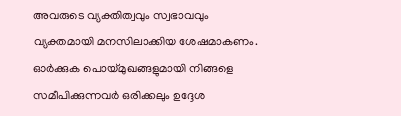അവരുടെ വ്യക്തിത്വവും സ്വഭാവവും വ്യക്തമായി മനസിലാക്കിയ ശേഷമാകണം. ഓര്‍ക്കുക പൊയ്മുഖങ്ങളുമായി നിങ്ങളെ സമീപിക്കുന്നവര്‍ ഒരിക്കലും ഉദ്ദേശ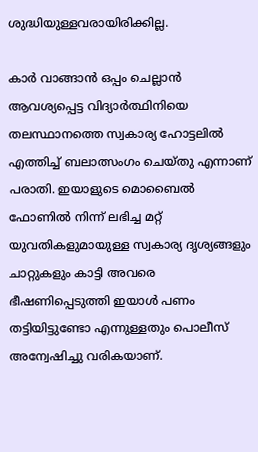ശുദ്ധിയുള്ളവരായിരിക്കില്ല.

കാര്‍ വാങ്ങാന്‍ ഒപ്പം ചെല്ലാന്‍ ആവശ്യപ്പെട്ട വിദ്യാര്‍ത്ഥിനിയെ തലസ്ഥാനത്തെ സ്വകാര്യ ഹോട്ടലില്‍ എത്തിച്ച്‌ ബലാത്സംഗം ചെയ്തു എന്നാണ് പരാതി. ഇയാളുടെ മൊബൈല്‍ ഫോണില്‍ നിന്ന് ലഭിച്ച മറ്റ് യുവതികളുമായുള്ള സ്വകാര്യ ദൃശ്യങ്ങളും ചാറ്റുകളും കാട്ടി അവരെ ഭീഷണിപ്പെടുത്തി ഇയാള്‍ പണം തട്ടിയിട്ടുണ്ടോ എന്നുള്ളതും പൊലീസ് അന്വേഷിച്ചു വരികയാണ്.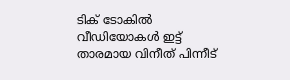ടിക് ടോകില്‍ വീഡിയോകള്‍ ഇട്ട് താരമായ വിനീത് പിന്നീട്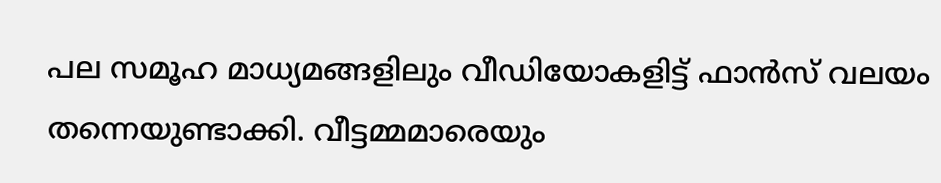പല സമൂഹ മാധ്യമങ്ങളിലും വീഡിയോകളിട്ട് ഫാന്‍സ് വലയം തന്നെയുണ്ടാക്കി. വീട്ടമ്മമാരെയും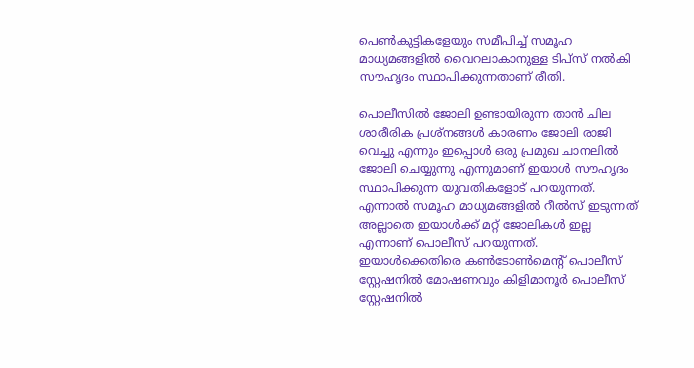പെണ്‍കുട്ടികളേയും സമീപിച്ച്‌ സമൂഹ മാധ്യമങ്ങളില്‍ വൈറലാകാനുള്ള ടിപ്സ് നല്‍കി സൗഹൃദം സ്ഥാപിക്കുന്നതാണ് രീതി.

പൊലീസില്‍ ജോലി ഉണ്ടായിരുന്ന താന്‍ ചില ശാരീരിക പ്രശ്നങ്ങള്‍ കാരണം ജോലി രാജി വെച്ചു എന്നും ഇപ്പൊള്‍ ഒരു പ്രമുഖ ചാനലില്‍ ജോലി ചെയ്യുന്നു എന്നുമാണ് ഇയാള്‍ സൗഹൃദം സ്ഥാപിക്കുന്ന യുവതികളോട് പറയുന്നത്. എന്നാല്‍ സമൂഹ മാധ്യമങ്ങളില്‍ റീല്‍സ് ഇടുന്നത് അല്ലാതെ ഇയാള്‍ക്ക് മറ്റ് ജോലികള്‍ ഇല്ല എന്നാണ് പൊലീസ് പറയുന്നത്. ഇയാള്‍ക്കെതിരെ കണ്‍ടോണ്‍മെന്റ് പൊലീസ് സ്റ്റേഷനില്‍ മോഷണവും കിളിമാനൂര്‍ പൊലീസ് സ്റ്റേഷനില്‍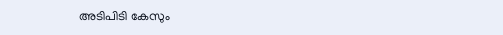അടിപിടി കേസും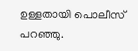ഉള്ളതായി പൊലീസ് പറഞ്ഞു.